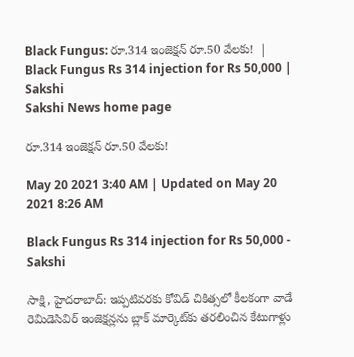Black Fungus: రూ.314 ఇంజెక్షన్‌ రూ.50 వేలకు!  | Black Fungus Rs 314 injection for Rs 50,000 | Sakshi
Sakshi News home page

రూ.314 ఇంజెక్షన్‌ రూ.50 వేలకు!

May 20 2021 3:40 AM | Updated on May 20 2021 8:26 AM

Black Fungus Rs 314 injection for Rs 50,000 - Sakshi

సాక్షి, హైదరాబాద్‌: ఇప్పటివరకు కోవిడ్‌ చికిత్సలో కీలకంగా వాడే రెమిడెసివిర్‌ ఇంజెక్షన్లను బ్లాక్‌ మార్కెట్‌కు తరలించిన కేటుగాళ్లు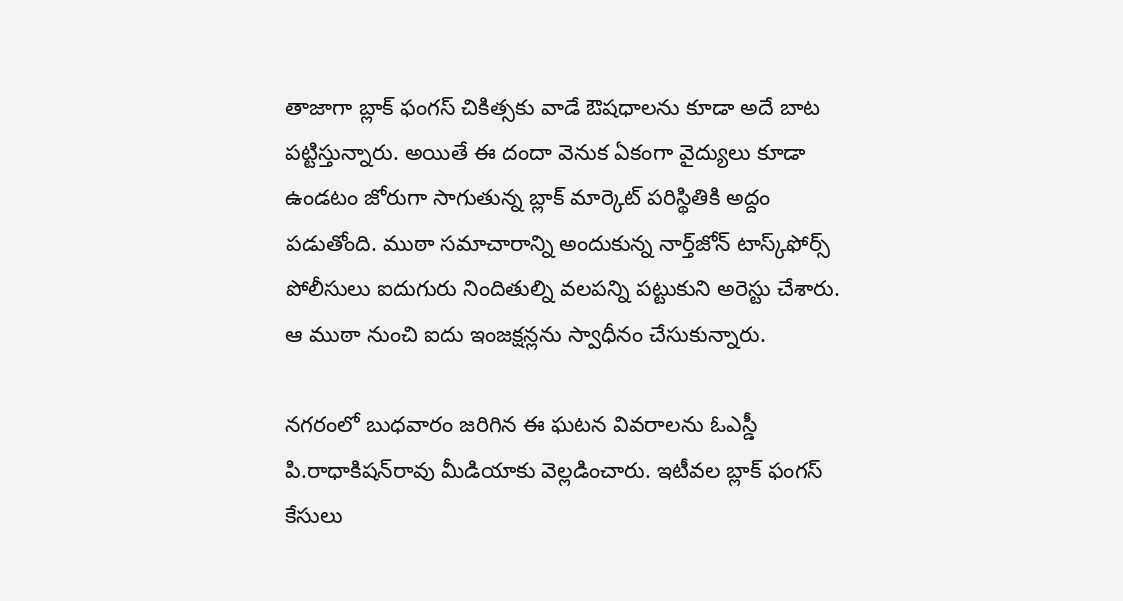తాజాగా బ్లాక్‌ ఫంగస్‌ చికిత్సకు వాడే ఔషధాలను కూడా అదే బాట పట్టిస్తున్నారు. అయితే ఈ దందా వెనుక ఏకంగా వైద్యులు కూడా ఉండటం జోరుగా సాగుతున్న బ్లాక్‌ మార్కెట్‌ పరిస్థితికి అద్దం పడుతోంది. ముఠా సమాచారాన్ని అందుకున్న నార్త్‌జోన్‌ టాస్క్‌ఫోర్స్‌ పోలీసులు ఐదుగురు నిందితుల్ని వలపన్ని పట్టుకుని అరెస్టు చేశారు. ఆ ముఠా నుంచి ఐదు ఇంజక్షన్లను స్వాధీనం చేసుకున్నారు.

నగరంలో బుధవారం జరిగిన ఈ ఘటన వివరాలను ఓఎస్డీ పి.రాధాకిషన్‌రావు మీడియాకు వెల్లడించారు. ఇటీవల బ్లాక్‌ ఫంగస్‌ కేసులు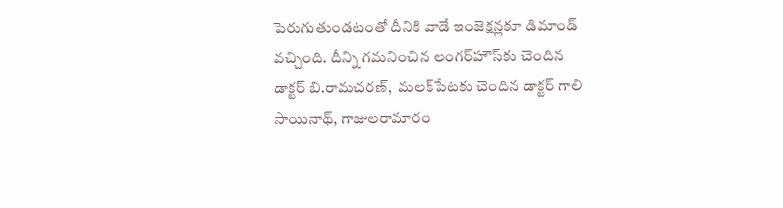పెరుగుతుండటంతో దీనికి వాడే ఇంజెక్షన్లకూ డిమాండ్‌ వచ్చింది. దీన్ని గమనించిన లంగర్‌హౌస్‌కు చెందిన డాక్టర్‌ బి.రామచరణ్,  మలక్‌పేటకు చెందిన డాక్టర్‌ గాలి సాయినాథ్, గాజులరామారం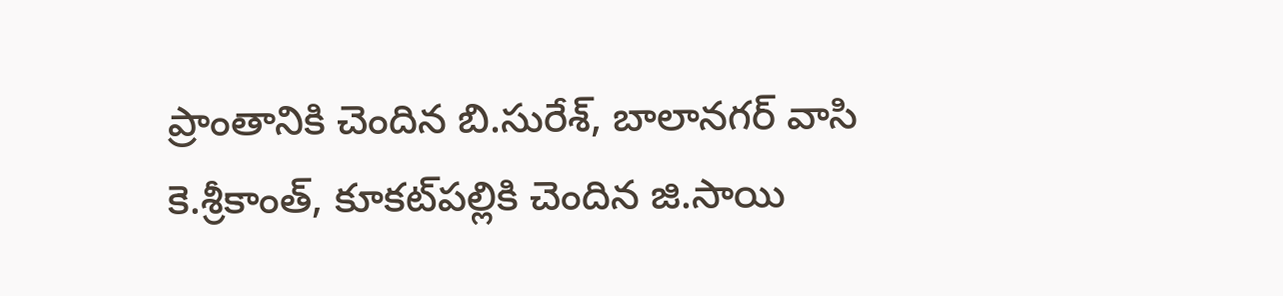ప్రాంతానికి చెందిన బి.సురేశ్, బాలానగర్‌ వాసి కె.శ్రీకాంత్, కూకట్‌పల్లికి చెందిన జి.సాయి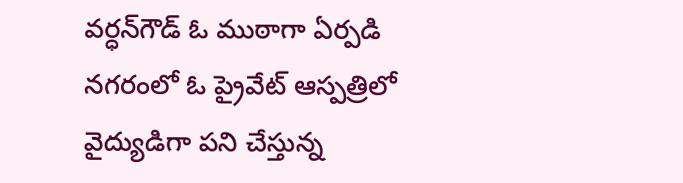వర్ధన్‌గౌడ్‌ ఓ ముఠాగా ఏర్పడి నగరంలో ఓ ప్రైవేట్‌ ఆస్పత్రిలో వైద్యుడిగా పని చేస్తున్న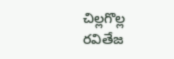చిల్లగొల్ల రవితేజ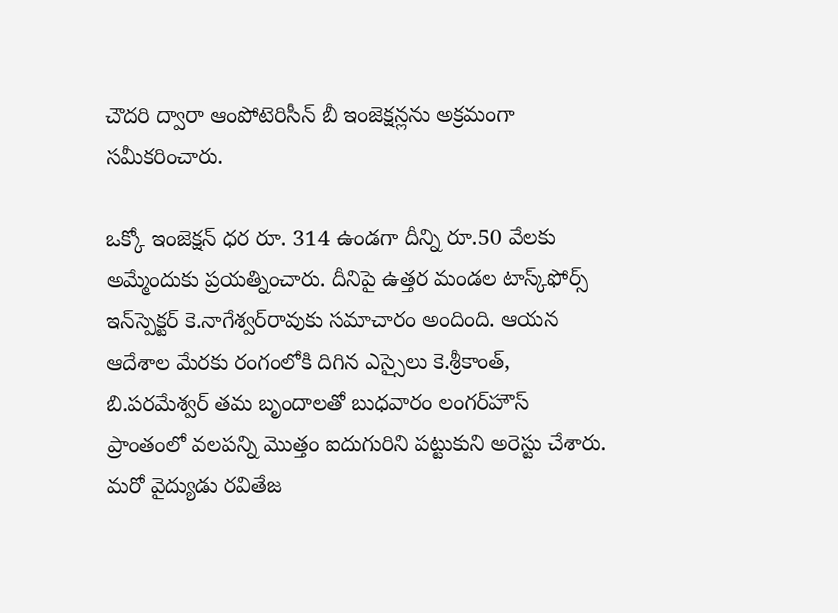చౌదరి ద్వారా ఆంపోటెరిసీన్‌ బీ ఇంజెక్షన్లను అక్రమంగా సమీకరించారు.

ఒక్కో ఇంజెక్షన్‌ ధర రూ. 314 ఉండగా దీన్ని రూ.50 వేలకు అమ్మేందుకు ప్రయత్నించారు. దీనిపై ఉత్తర మండల టాస్క్‌ఫోర్స్‌ ఇన్‌స్పెక్టర్‌ కె.నాగేశ్వర్‌రావుకు సమాచారం అందింది. ఆయన ఆదేశాల మేరకు రంగంలోకి దిగిన ఎస్సైలు కె.శ్రీకాంత్, బి.పరమేశ్వర్‌ తమ బృందాలతో బుధవారం లంగర్‌హౌస్‌ ప్రాంతంలో వలపన్ని మొత్తం ఐదుగురిని పట్టుకుని అరెస్టు చేశారు. మరో వైద్యుడు రవితేజ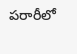పరారీలో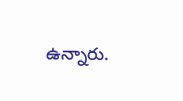ఉన్నారు.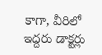కాగా, వీరిలో ఇద్దరు డాక్టర్లు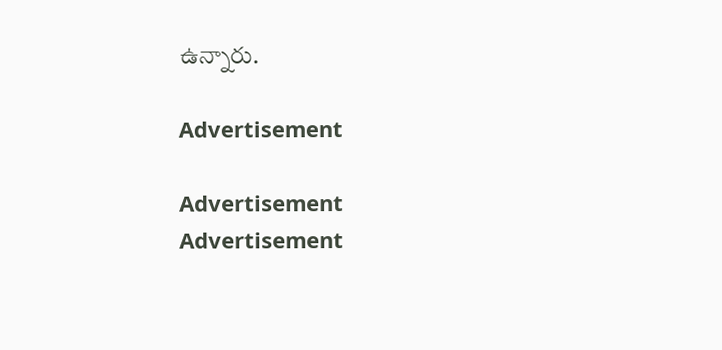ఉన్నారు.

Advertisement

Advertisement
Advertisement